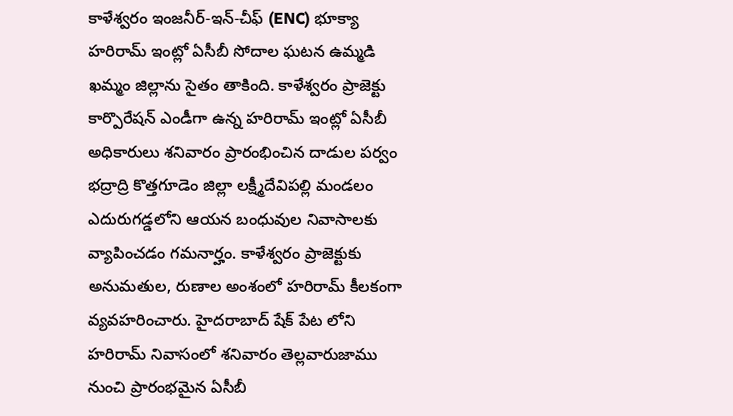కాళేశ్వరం ఇంజనీర్-ఇన్-చీఫ్ (ENC) భూక్యా హరిరామ్ ఇంట్లో ఏసీబీ సోదాల ఘటన ఉమ్మడి ఖమ్మం జిల్లాను సైతం తాకింది. కాళేశ్వరం ప్రాజెక్టు కార్పొరేషన్ ఎండీగా ఉన్న హరిరామ్ ఇంట్లో ఏసీబీ అధికారులు శనివారం ప్రారంభించిన దాడుల పర్వం భద్రాద్రి కొత్తగూడెం జిల్లా లక్ష్మీదేవిపల్లి మండలం ఎదురుగడ్డలోని ఆయన బంధువుల నివాసాలకు వ్యాపించడం గమనార్హం. కాళేశ్వరం ప్రాజెక్టుకు అనుమతుల, రుణాల అంశంలో హరిరామ్ కీలకంగా వ్యవహరించారు. హైదరాబాద్ షేక్ పేట లోని హరిరామ్ నివాసంలో శనివారం తెల్లవారుజాము నుంచి ప్రారంభమైన ఏసీబీ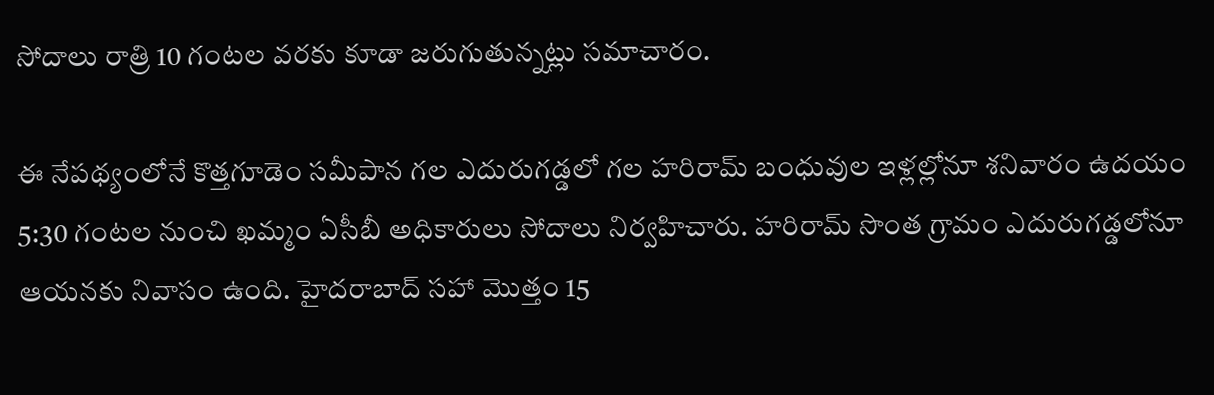సోదాలు రాత్రి 10 గంటల వరకు కూడా జరుగుతున్నట్లు సమాచారం.

ఈ నేపథ్యంలోనే కొత్తగూడెం సమీపాన గల ఎదురుగడ్డలో గల హరిరామ్ బంధువుల ఇళ్లల్లోనూ శనివారం ఉదయం 5:30 గంటల నుంచి ఖమ్మం ఏసీబీ అధికారులు సోదాలు నిర్వహిచారు. హరిరామ్ సొంత గ్రామం ఎదురుగడ్డలోనూ ఆయనకు నివాసం ఉంది. హైదరాబాద్ సహా మొత్తం 15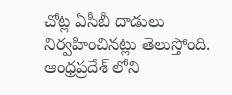చోట్ల ఏసీబీ దాడులు నిర్వహించినట్లు తెలుస్తోంది. ఆంధ్రప్రదేశ్ లోని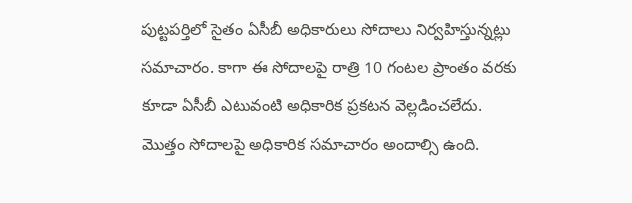పుట్టపర్తిలో సైతం ఏసీబీ అధికారులు సోదాలు నిర్వహిస్తున్నట్లు సమాచారం. కాగా ఈ సోదాలపై రాత్రి 10 గంటల ప్రాంతం వరకు కూడా ఏసీబీ ఎటువంటి అధికారిక ప్రకటన వెల్లడించలేదు. మొత్తం సోదాలపై అధికారిక సమాచారం అందాల్సి ఉంది.